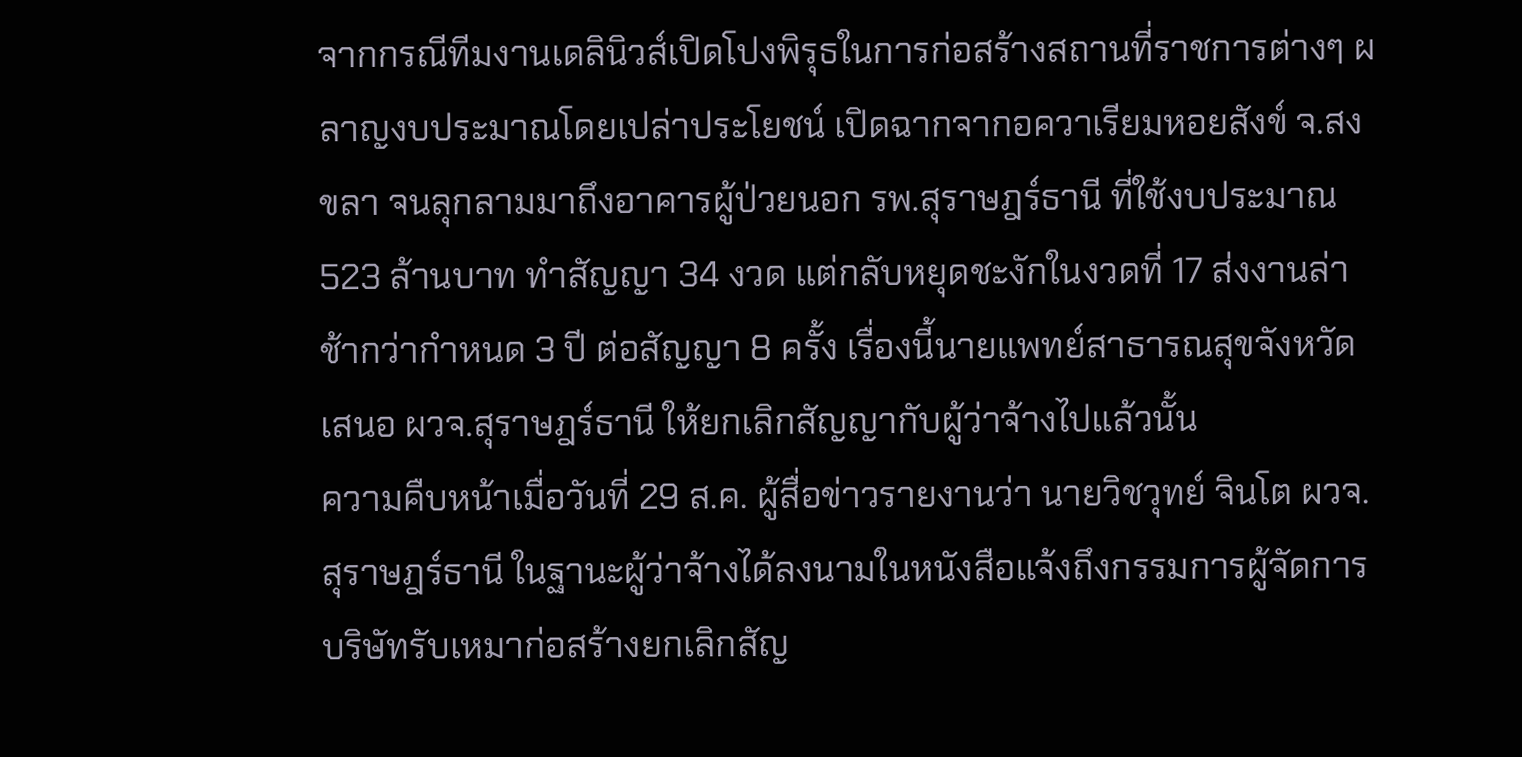จากกรณีทีมงานเดลินิวส์เปิดโปงพิรุธในการก่อสร้างสถานที่ราชการต่างๆ ผลาญงบประมาณโดยเปล่าประโยชน์ เปิดฉากจากอควาเรียมหอยสังข์ จ.สงขลา จนลุกลามมาถึงอาคารผู้ป่วยนอก รพ.สุราษฎร์ธานี ที่ใช้งบประมาณ 523 ล้านบาท ทำสัญญา 34 งวด แต่กลับหยุดชะงักในงวดที่ 17 ส่งงานล่าช้ากว่ากำหนด 3 ปี ต่อสัญญา 8 ครั้ง เรื่องนี้นายแพทย์สาธารณสุขจังหวัด เสนอ ผวจ.สุราษฎร์ธานี ให้ยกเลิกสัญญากับผู้ว่าจ้างไปแล้วนั้น
ความคืบหน้าเมื่อวันที่ 29 ส.ค. ผู้สื่อข่าวรายงานว่า นายวิชวุทย์ จินโต ผวจ.สุราษฎร์ธานี ในฐานะผู้ว่าจ้างได้ลงนามในหนังสือแจ้งถึงกรรมการผู้จัดการบริษัทรับเหมาก่อสร้างยกเลิกสัญ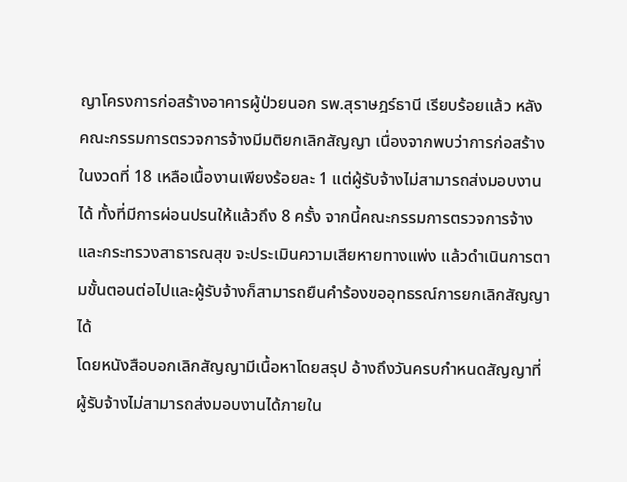ญาโครงการก่อสร้างอาคารผู้ป่วยนอก รพ.สุราษฎร์ธานี เรียบร้อยแล้ว หลังคณะกรรมการตรวจการจ้างมีมติยกเลิกสัญญา เนื่องจากพบว่าการก่อสร้างในงวดที่ 18 เหลือเนื้องานเพียงร้อยละ 1 แต่ผู้รับจ้างไม่สามารถส่งมอบงานได้ ทั้งที่มีการผ่อนปรนให้แล้วถึง 8 ครั้ง จากนี้คณะกรรมการตรวจการจ้างและกระทรวงสาธารณสุข จะประเมินความเสียหายทางแพ่ง แล้วดำเนินการตามขั้นตอนต่อไปและผู้รับจ้างก็สามารถยืนคำร้องขออุทธรณ์การยกเลิกสัญญาได้
โดยหนังสือบอกเลิกสัญญามีเนื้อหาโดยสรุป อ้างถึงวันครบกำหนดสัญญาที่ผู้รับจ้างไม่สามารถส่งมอบงานได้ภายใน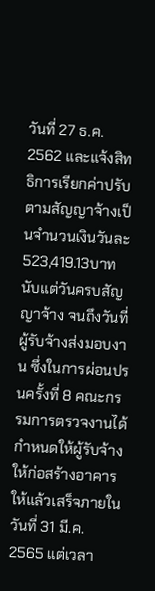วันที่ 27 ธ.ค. 2562 และแจ้งสิทธิการเรียกค่าปรับตามสัญญาจ้างเป็นจำนวนเงินวันละ 523,419.13บาท นับแต่วันครบสัญญาจ้าง จนถึงวันที่ผู้รับจ้างส่งมอบงาน ซึ่งในการผ่อนปรนครั้งที่ 8 คณะกรรมการตรวจงานได้กำหนดให้ผู้รับจ้างให้ก่อสร้างอาคารให้แล้วเสร็จภายในวันที่ 31 มี.ค. 2565 แต่เวลา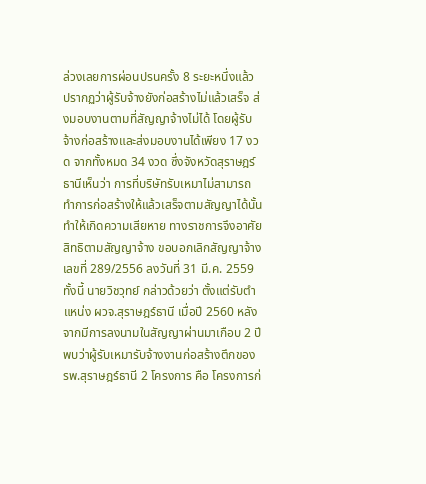ล่วงเลยการผ่อนปรนครั้ง 8 ระยะหนึ่งแล้ว ปรากฏว่าผู้รับจ้างยังก่อสร้างไม่แล้วเสร็จ ส่งมอบงานตามที่สัญญาจ้างไม่ได้ โดยผู้รับจ้างก่อสร้างและส่งมอบงานได้เพียง 17 งวด จากทั้งหมด 34 งวด ซึ่งจังหวัดสุราษฎร์ธานีเห็นว่า การที่บริษัทรับเหมาไม่สามารถทำการก่อสร้างให้แล้วเสร็จตามสัญญาได้นั้น ทำให้เกิดความเสียหาย ทางราชการจึงอาศัยสิทธิตามสัญญาจ้าง ขอบอกเลิกสัญญาจ้างเลขที่ 289/2556 ลงวันที่ 31 มี.ค. 2559
ทั้งนี้ นายวิชวุทย์ กล่าวด้วยว่า ตั้งแต่รับตำแหน่ง ผวจ.สุราษฎร์ธานี เมื่อปี 2560 หลังจากมีการลงนามในสัญญาผ่านมาเกือบ 2 ปี พบว่าผู้รับเหมารับจ้างงานก่อสร้างตึกของ รพ.สุราษฎร์ธานี 2 โครงการ คือ โครงการก่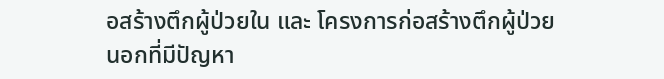อสร้างตึกผู้ป่วยใน และ โครงการก่อสร้างตึกผู้ป่วยนอกที่มีปัญหา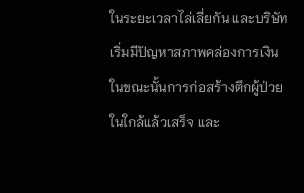ในระยะเวลาไล่เลี่ยกัน และบริษัทเริ่มมีปัญหาสภาพคล่องการเงิน ในขณะนั้นการก่อสร้างตึกผู้ป่วยในใกล้แล้วเสร็จ และ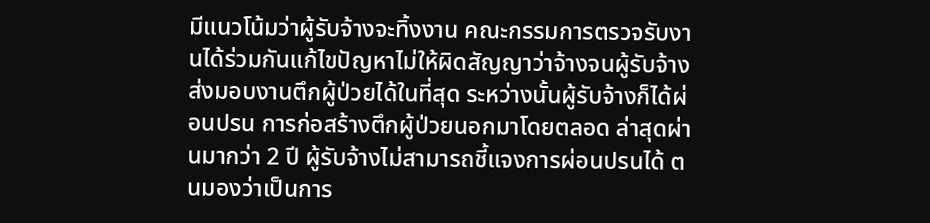มีแนวโน้มว่าผู้รับจ้างจะทิ้งงาน คณะกรรมการตรวจรับงานได้ร่วมกันแก้ไขปัญหาไม่ให้ผิดสัญญาว่าจ้างจนผู้รับจ้างส่งมอบงานตึกผู้ป่วยได้ในที่สุด ระหว่างนั้นผู้รับจ้างก็ได้ผ่อนปรน การก่อสร้างตึกผู้ป่วยนอกมาโดยตลอด ล่าสุดผ่านมากว่า 2 ปี ผู้รับจ้างไม่สามารถชี้แจงการผ่อนปรนได้ ตนมองว่าเป็นการ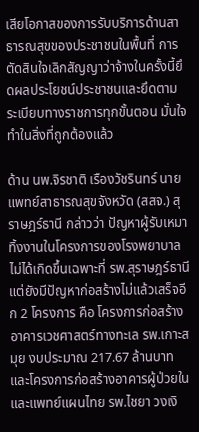เสียโอกาสของการรับบริการด้านสาธารณสุขของประชาชนในพื้นที่ การตัดสินใจเลิกสัญญาว่าจ้างในครั้งนี้ยึดผลประโยชน์ประชาชนและยึดตามระเบียบทางราชการทุกขั้นตอน มั่นใจทำในสิ่งที่ถูกต้องแล้ว

ด้าน นพ.จิรชาติ เรืองวัชรินทร์ นายแพทย์สาธารณสุขจังหวัด (สสจ.) สุราษฎร์ธานี กล่าวว่า ปัญหาผู้รับเหมาทิ้งงานในโครงการของโรงพยาบาลไม่ได้เกิดขึ้นเฉพาะที่ รพ.สุราษฎร์ธานี แต่ยังมีปัญหาก่อสร้างไม่แล้วเสร็จอีก 2 โครงการ คือ โครงการก่อสร้างอาคารเวชศาสตร์ทางทะเล รพ.เกาะสมุย งบประมาณ 217.67 ล้านบาท และโครงการก่อสร้างอาคารผู้ป่วยในและแพทย์แผนไทย รพ.ไชยา วงเงิ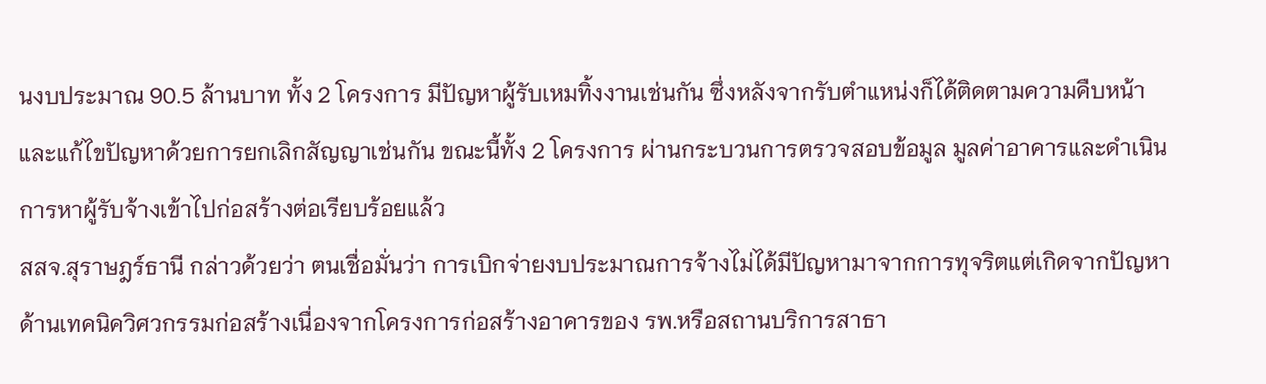นงบประมาณ 90.5 ล้านบาท ทั้ง 2 โครงการ มีปัญหาผู้รับเหมทิ้งงานเช่นกัน ซึ่งหลังจากรับตำแหน่งก็ได้ติดตามความคืบหน้าและแก้ไขปัญหาด้วยการยกเลิกสัญญาเช่นกัน ขณะนี้ทั้ง 2 โครงการ ผ่านกระบวนการตรวจสอบข้อมูล มูลค่าอาคารและดำเนินการหาผู้รับจ้างเข้าไปก่อสร้างต่อเรียบร้อยแล้ว
สสจ.สุราษฎร์ธานี กล่าวด้วยว่า ตนเชื่อมั่นว่า การเบิกจ่ายงบประมาณการจ้างไม่ได้มีปัญหามาจากการทุจริตแต่เกิดจากปัญหาด้านเทคนิควิศวกรรมก่อสร้างเนื่องจากโครงการก่อสร้างอาคารของ รพ.หรือสถานบริการสาธา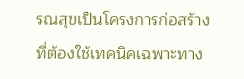รณสุขเป็นโครงการก่อสร้างที่ต้องใช้เทคนิคเฉพาะทาง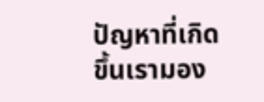ปัญหาที่เกิดขึ้นเรามอง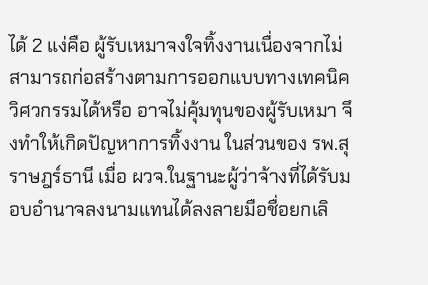ได้ 2 แง่คือ ผู้รับเหมาจงใจทิ้งงานเนื่องจากไม่สามารถก่อสร้างตามการออกแบบทางเทคนิควิศวกรรมได้หรือ อาจไม่คุ้มทุนของผู้รับเหมา จึงทำให้เกิดปัญหาการทิ้งงาน ในส่วนของ รพ.สุราษฎร์ธานี เมื่อ ผวจ.ในฐานะผู้ว่าจ้างที่ได้รับมอบอำนาจลงนามแทนได้ลงลายมือชื่อยกเลิ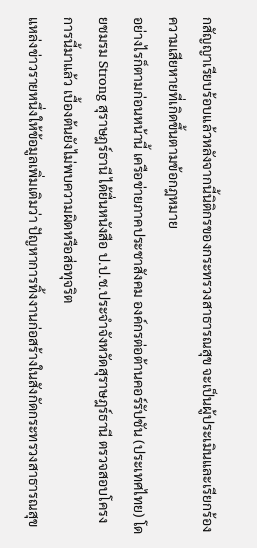กสัญญาเรียบร้อบแล้วหลังจากนี้นิติกรของกระทรวงสาธารณสุข จะเป็นผู้ประเมินและเรียกร้องความเสียหายที่เกิดขึ้นตามข้อกฎหมาย
อย่างไรก็ตามก่อนหน้านี้ เครือข่ายภาคประชาสังคม องค์กรต่อต้านคอร์รัปชัน (ประเทศไทย) โดยชมรม Strong สุราษฎร์ธานี ได้ยื่นหนังสือ ป.ป.ช.ประจำจังหวัดสุราษฎร์ธานี ตรวจสอบโครงการนี้มาแล้ว เบื้องต้นยังไม่พบความผิดหรือส่อทุจริต
แหล่งข่าวรายหนึ่งให้ข้อมูลเพิ่มเติมว่า ปัญหาการทิ้งงานก่อสร้างในสังกัดกระทรวงสาธารณสุข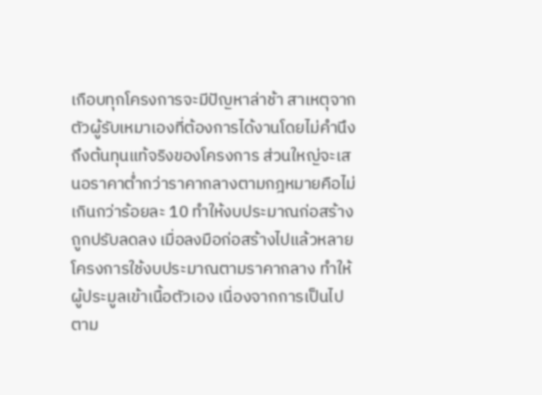เกือบทุกโครงการจะมีปัญหาล่าช้า สาเหตุจากตัวผู้รับเหมาเองที่ต้องการได้งานโดยไม่คำนึงถึงต้นทุนแท้จริงของโครงการ ส่วนใหญ่จะเสนอราคาต่ำกว่าราคากลางตามกฎหมายคือไม่เกินกว่าร้อยละ 10 ทำให้งบประมาณก่อสร้างถูกปรับลดลง เมื่อลงมือก่อสร้างไปแล้วหลายโครงการใช้งบประมาณตามราคากลาง ทำให้ผู้ประมูลเข้าเนื้อตัวเอง เนื่องจากการเป็นไปตาม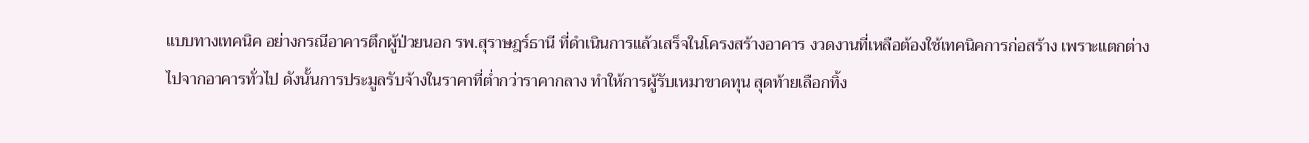แบบทางเทคนิค อย่างกรณีอาคารตึกผู้ป่วยนอก รพ.สุราษฎร์ธานี ที่ดำเนินการแล้วเสร็จในโครงสร้างอาคาร งวดงานที่เหลือต้องใช้เทคนิคการก่อสร้าง เพราะแตกต่างไปจากอาคารทั่วไป ดังนั้นการประมูลรับจ้างในราคาที่ต่ำกว่าราคากลาง ทำให้การผู้รับเหมาขาดทุน สุดท้ายเลือกทิ้ง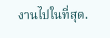งานไปในที่สุด.